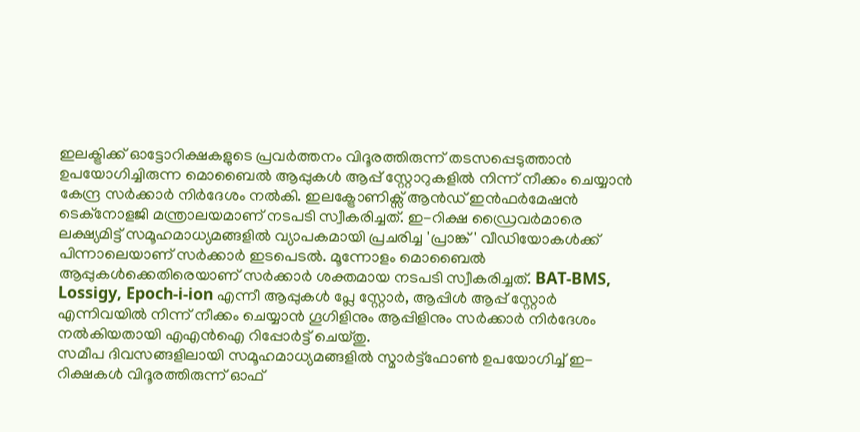ഇലക്ട്രിക്ക് ഓട്ടോറിക്ഷകളുടെ പ്രവർത്തനം വിദൂരത്തിരുന്ന് തടസപ്പെടുത്താൻ ഉപയോഗിച്ചിരുന്ന മൊബൈൽ ആപ്പുകൾ ആപ്പ് സ്റ്റോറുകളിൽ നിന്ന് നീക്കം ചെയ്യാൻ കേന്ദ്ര സർക്കാർ നിർദേശം നൽകി. ഇലക്ട്രോണിക്സ് ആൻഡ് ഇൻഫർമേഷൻ ടെക്നോളജി മന്ത്രാലയമാണ് നടപടി സ്വീകരിച്ചത്. ഇ-റിക്ഷ ഡ്രൈവർമാരെ ലക്ഷ്യമിട്ട് സമൂഹമാധ്യമങ്ങളിൽ വ്യാപകമായി പ്രചരിച്ച 'പ്രാങ്ക്' വീഡിയോകൾക്ക് പിന്നാലെയാണ് സർക്കാർ ഇടപെടൽ. മൂന്നോളം മൊബൈൽ ആപ്പുകൾക്കെതിരെയാണ് സർക്കാർ ശക്തമായ നടപടി സ്വീകരിച്ചത്. BAT-BMS, Lossigy, Epoch-i-ion എന്നീ ആപ്പുകൾ പ്ലേ സ്റ്റോർ, ആപ്പിൾ ആപ്പ് സ്റ്റോർ എന്നിവയിൽ നിന്ന് നീക്കം ചെയ്യാൻ ഗൂഗിളിനും ആപ്പിളിനും സർക്കാർ നിർദേശം നൽകിയതായി എഎൻഐ റിപ്പോർട്ട് ചെയ്തു.
സമീപ ദിവസങ്ങളിലായി സമൂഹമാധ്യമങ്ങളിൽ സ്മാർട്ട്ഫോൺ ഉപയോഗിച്ച് ഇ-റിക്ഷകൾ വിദൂരത്തിരുന്ന് ഓഫ്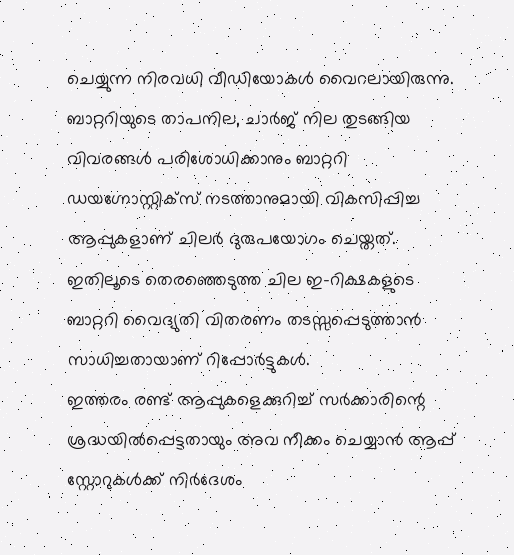ചെയ്യുന്ന നിരവധി വീഡിയോകൾ വൈറലായിരുന്നു. ബാറ്ററിയുടെ താപനില, ചാർജ് നില തുടങ്ങിയ വിവരങ്ങൾ പരിശോധിക്കാനും ബാറ്ററി ഡയഗ്നോസ്റ്റിക്സ് നടത്താനുമായി വികസിപ്പിച്ച ആപ്പുകളാണ് ചിലർ ദുരുപയോഗം ചെയ്തത്. ഇതിലൂടെ തെരഞ്ഞെടുത്ത ചില ഇ-റിക്ഷകളുടെ ബാറ്ററി വൈദ്യുതി വിതരണം തടസ്സപ്പെടുത്താൻ സാധിച്ചതായാണ് റിപ്പോർട്ടുകൾ.
ഇത്തരം രണ്ട് ആപ്പുകളെക്കുറിച്ച് സർക്കാരിന്റെ ശ്രദ്ധയിൽപ്പെട്ടതായും അവ നീക്കം ചെയ്യാൻ ആപ്പ് സ്റ്റോറുകൾക്ക് നിർദേശം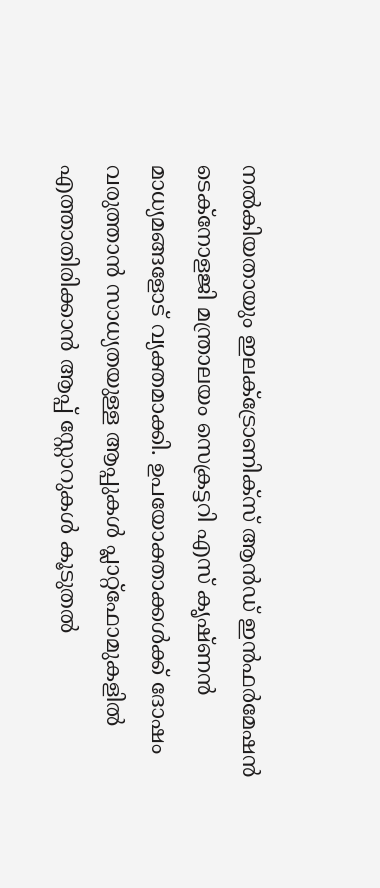നൽകിയതായും ഇലക്ട്രോണിക്സ് ആൻഡ് ഇൻഫർമേഷൻ ടെക്നോളജി മന്ത്രാലയം സെക്രട്ടറി എസ് കൃഷ്ണൻ മാധ്യമങ്ങളോട് വ്യക്തമാക്കി. ഉപയോക്താക്കൾക്ക് ദോഷം വരുത്താൻ സാധ്യതയുള്ള ആപ്പുകൾ പ്ലാറ്റ്ഫോമുകളിൽ എത്താതിരിക്കാൻ ആപ്പ് സ്റ്റോറുകൾ കൂടുതൽ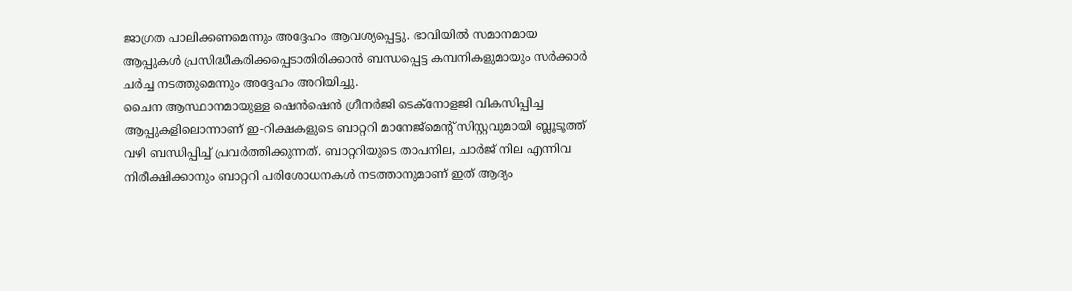ജാഗ്രത പാലിക്കണമെന്നും അദ്ദേഹം ആവശ്യപ്പെട്ടു. ഭാവിയിൽ സമാനമായ ആപ്പുകൾ പ്രസിദ്ധീകരിക്കപ്പെടാതിരിക്കാൻ ബന്ധപ്പെട്ട കമ്പനികളുമായും സർക്കാർ ചർച്ച നടത്തുമെന്നും അദ്ദേഹം അറിയിച്ചു.
ചൈന ആസ്ഥാനമായുള്ള ഷെൻഷെൻ ഗ്രീനർജി ടെക്നോളജി വികസിപ്പിച്ച ആപ്പുകളിലൊന്നാണ് ഇ-റിക്ഷകളുടെ ബാറ്ററി മാനേജ്മെന്റ് സിസ്റ്റവുമായി ബ്ലൂടൂത്ത് വഴി ബന്ധിപ്പിച്ച് പ്രവർത്തിക്കുന്നത്. ബാറ്ററിയുടെ താപനില, ചാർജ് നില എന്നിവ നിരീക്ഷിക്കാനും ബാറ്ററി പരിശോധനകൾ നടത്താനുമാണ് ഇത് ആദ്യം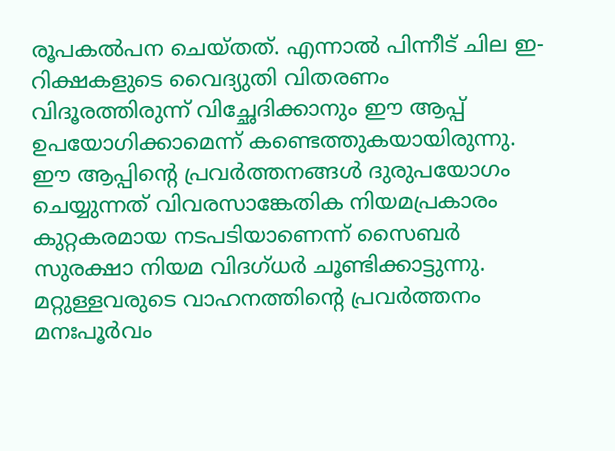രൂപകൽപന ചെയ്തത്. എന്നാൽ പിന്നീട് ചില ഇ-റിക്ഷകളുടെ വൈദ്യുതി വിതരണം വിദൂരത്തിരുന്ന് വിച്ഛേദിക്കാനും ഈ ആപ്പ് ഉപയോഗിക്കാമെന്ന് കണ്ടെത്തുകയായിരുന്നു.
ഈ ആപ്പിന്റെ പ്രവർത്തനങ്ങൾ ദുരുപയോഗം ചെയ്യുന്നത് വിവരസാങ്കേതിക നിയമപ്രകാരം കുറ്റകരമായ നടപടിയാണെന്ന് സൈബർ സുരക്ഷാ നിയമ വിദഗ്ധർ ചൂണ്ടിക്കാട്ടുന്നു. മറ്റുള്ളവരുടെ വാഹനത്തിന്റെ പ്രവർത്തനം മനഃപൂർവം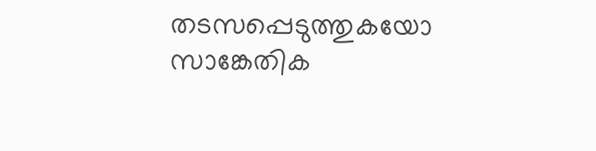തടസപ്പെടുത്തുകയോ സാങ്കേതിക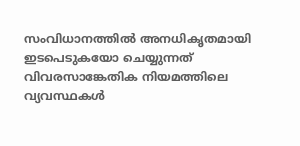സംവിധാനത്തിൽ അനധികൃതമായി ഇടപെടുകയോ ചെയ്യുന്നത് വിവരസാങ്കേതിക നിയമത്തിലെ വ്യവസ്ഥകൾ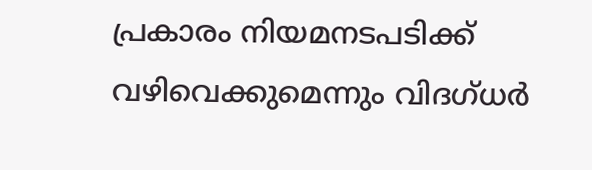പ്രകാരം നിയമനടപടിക്ക് വഴിവെക്കുമെന്നും വിദഗ്ധർ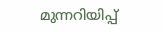മുന്നറിയിപ്പ്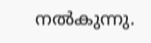നൽകുന്നു.